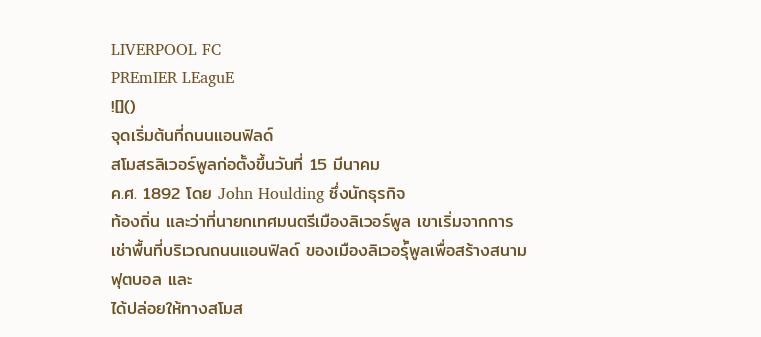LIVERPOOL FC
PREmIER LEaguE
![]()
จุดเริ่มต้นที่ถนนแอนฟิลด์
สโมสรลิเวอร์พูลก่อตั้งขึ้นวันที่ 15 มีนาคม
ค.ศ. 1892 โดย John Houlding ซึ่งนักธุรกิจ
ท้องถิ่น และว่าที่นายกเทศมนตรีเมืองลิเวอร์พูล เขาเริ่มจากการเช่าพื้นที่บริเวณถนนแอนฟิลด์ ของเมืองลิเวอร์ุัพูลเพื่อสร้างสนามฟุตบอล และ
ได้ปล่อยให้ทางสโมส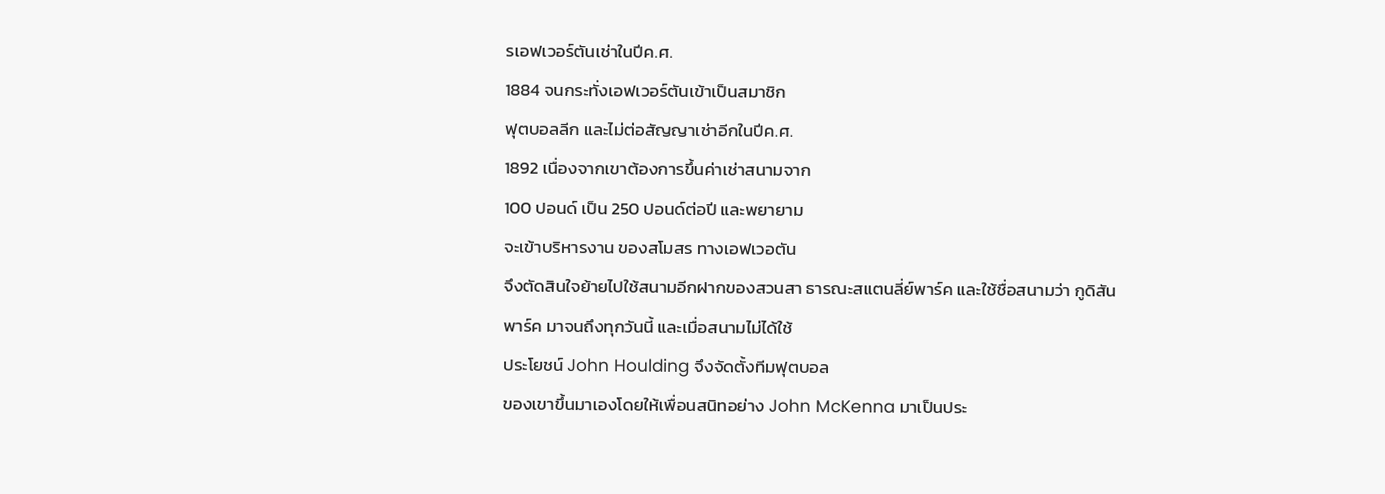รเอฟเวอร์ตันเช่าในปีค.ศ.
1884 จนกระทั่งเอฟเวอร์ตันเข้าเป็นสมาชิก
ฟุตบอลลีก และไม่ต่อสัญญาเช่าอีกในปีค.ศ.
1892 เนื่องจากเขาต้องการขึ้นค่าเช่าสนามจาก
100 ปอนด์ เป็น 250 ปอนด์ต่อปี และพยายาม
จะเข้าบริหารงาน ของสโมสร ทางเอฟเวอตัน
จึงตัดสินใจย้ายไปใช้สนามอีกฝากของสวนสา ธารณะสแตนลี่ย์พาร์ค และใช้ชื่อสนามว่า กูดิสัน
พาร์ค มาจนถึงทุกวันนี้ และเมื่อสนามไม่ได้ใช้
ประโยชน์ John Houlding จึงจัดตั้งทีมฟุตบอล
ของเขาขึ้นมาเองโดยให้เพื่อนสนิทอย่าง John McKenna มาเป็นประ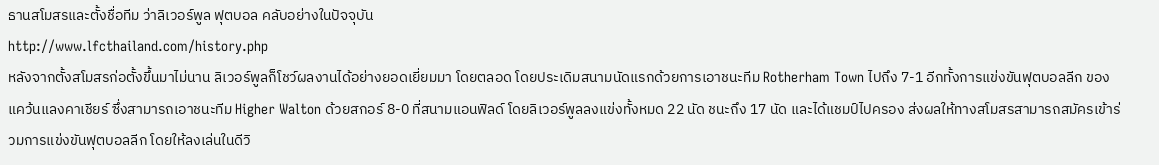ธานสโมสรและตั้งชื่อทีม ว่าลิเวอร์พูล ฟุตบอล คลับอย่างในปัจจุบัน
http://www.lfcthailand.com/history.php
หลังจากตั้งสโมสรก่อตั้งขึ้นมาไม่นาน ลิเวอร์พูลก็โชว์ผลงานได้อย่างยอดเยี่ยมมา โดยตลอด โดยประเดิมสนามนัดแรกด้วยการเอาชนะทีม Rotherham Town ไปถึง 7-1 อีกทั้งการแข่งขันฟุตบอลลีก ของแคว้นแลงคาเชียร์ ซึ่งสามารถเอาชนะทีม Higher Walton ด้วยสกอร์ 8-0 ที่สนามแอนฟิลด์ โดยลิเวอร์พูลลงแข่งทั้งหมด 22 นัด ชนะถึง 17 นัด และได้แชมป์ไปครอง ส่งผลให้ทางสโมสรสามารถสมัครเข้าร่วมการแข่งขันฟุตบอลลีก โดยให้ลงเล่นในดีวิ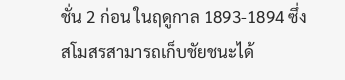ชั่น 2 ก่อน ในฤดูกาล 1893-1894 ซึ่งสโมสรสามารถเก็บชัยชนะได้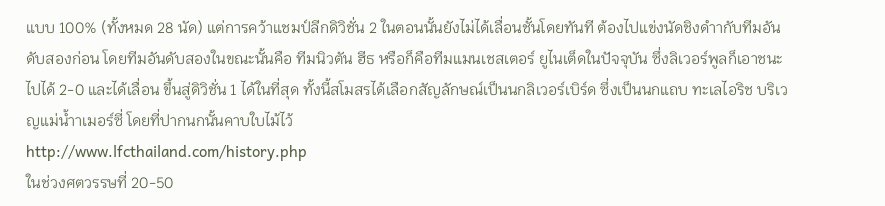แบบ 100% (ทั้งหมด 28 นัด) แต่การคว้าแชมป์ลีกดิวิชั่น 2 ในตอนนั้นยังไม่ได้เลื่อนชั้นโดยทันที ต้องไปแข่งนัดชิงดำากับทีมอันดับสองก่อน โดยทีมอันดับสองในขณะนั้นคือ ทีมนิวตัน ฮีธ หรือก็คือทีมแมนเชสเตอร์ ยูไนเต็ดในปัจจุบัน ซึ่งลิเวอร์พูลก็เอาชนะไปได้ 2-0 และได้เลื่อน ขึ้นสู่ดิวิชั่น 1 ได้ในที่สุด ทั้งนี้สโมสรได้เลือกสัญลักษณ์เป็นนกลิเวอร์เบิร์ด ซึ่งเป็นนกแถบ ทะเลไอริช บริเวญแม่น้ำาเมอร์ซี่ โดยที่ปากนกนั้นคาบใบไม้ไว้
http://www.lfcthailand.com/history.php
ในช่วงศตวรรษที่ 20-50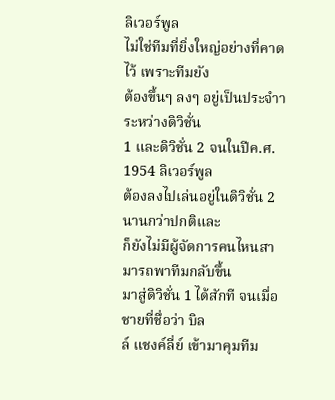ลิเวอร์พูล
ไม่ใช่ทีมที่ยิ่งใหญ่อย่างที่คาดไว้ เพราะทีมยัง
ต้องขึ้นๆ ลงๆ อยู่เป็นประจำาระหว่างดิวิชั่น
1 และดิวิชั่น 2 จนในปีค.ศ. 1954 ลิเวอร์พูล
ต้องลงไปเล่นอยู่ในดิวิชั่น 2 นานกว่าปกติและ
ก็ยังไม่มีผู้จัดการคนไหนสามารถพาทีมกลับขึ้น
มาสู่ดิวิชั่น 1 ได้สักที จนเมื่อชายที่ชื่อว่า บิล
ล์ แชงค์ลี่ย์ เข้ามาคุมทีม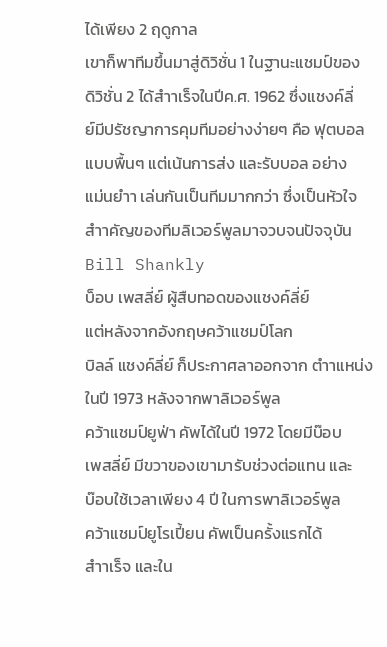ได้เพียง 2 ฤดูกาล
เขาก็พาทีมขึ้นมาสู่ดิวิชั่น 1 ในฐานะแชมป์ของ
ดิวิชั่น 2 ได้สำาเร็จในปีค.ศ. 1962 ซึ่งแชงค์ลี่
ย์มีปรัชญาการคุมทีมอย่างง่ายๆ คือ ฟุตบอล
แบบพื้นๆ แต่เน้นการส่ง และรับบอล อย่าง
แม่นยำา เล่นกันเป็นทีมมากกว่า ซึ่งเป็นหัวใจ
สำาคัญของทีมลิเวอร์พูลมาจวบจนปัจจุบัน
Bill Shankly
บ็อบ เพสลี่ย์ ผู้สืบทอดของแชงค์ลี่ย์
แต่หลังจากอังกฤษคว้าแชมป์โลก
บิลล์ แชงค์ลี่ย์ ก็ประกาศลาออกจาก ตำาแหน่งในปี 1973 หลังจากพาลิเวอร์พูล
คว้าแชมป์ยูฟ่า คัพได้ในปี 1972 โดยมีบ๊อบ
เพสลี่ย์ มีขวาของเขามารับช่วงต่อแทน และ
บ๊อบใช้เวลาเพียง 4 ปี ในการพาลิเวอร์พูล
คว้าแชมป์ยูโรเปี้ยน คัพเป็นครั้งแรกได้
สำาเร็จ และใน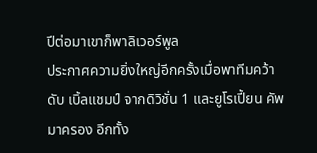ปีต่อมาเขาก็พาลิเวอร์พูล
ประกาศความยิ่งใหญ่อีกครั้งเมื่อพาทีมคว้าดับ เบิ้ลแชมป์ จากดิวิชั่น 1 และยูโรเปี้ยน คัพ มาครอง อีกทั้ง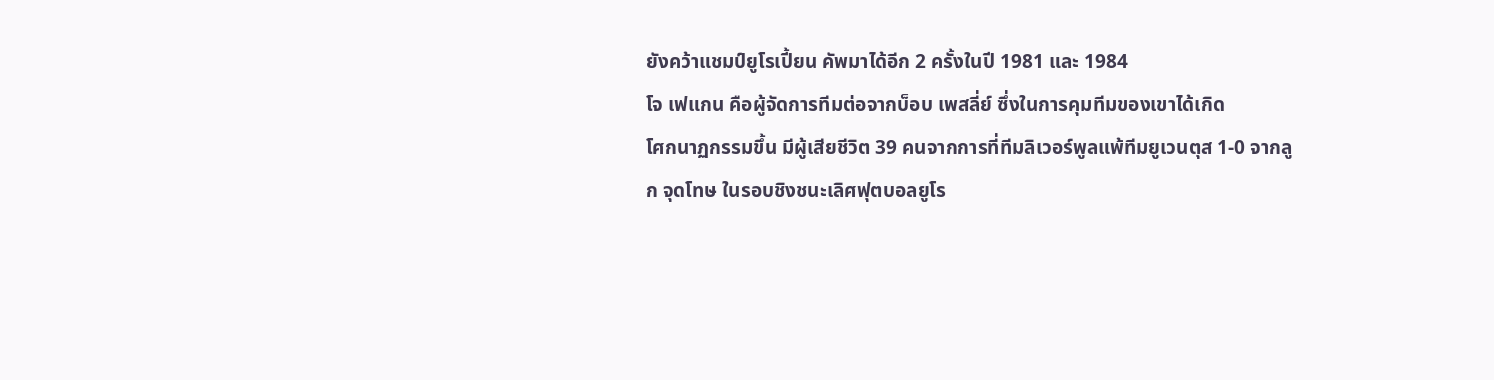ยังคว้าแชมป์ยูโรเปี้ยน คัพมาได้อีก 2 ครั้งในปี 1981 และ 1984
โจ เฟแกน คือผู้จัดการทีมต่อจากบ็อบ เพสลี่ย์ ซึ่งในการคุมทีมของเขาได้เกิด
โศกนาฏกรรมขึ้น มีผู้เสียชีวิต 39 คนจากการที่ทีมลิเวอร์พูลแพ้ทีมยูเวนตุส 1-0 จากลูก จุดโทษ ในรอบชิงชนะเลิศฟุตบอลยูโร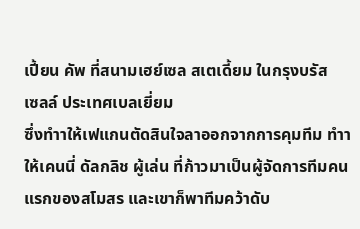เปี้ยน คัพ ที่สนามเฮย์เซล สเตเดี้ยม ในกรุงบรัส
เซลล์ ประเทศเบลเยี่ยม
ซึ่งทำาให้เฟแกนตัดสินใจลาออกจากการคุมทีม ทำาให้เคนนี่ ดัลกลิช ผู้เล่น ที่ก้าวมาเป็นผู้จัดการทีมคนแรกของสโมสร และเขาก็พาทีมคว้าดับ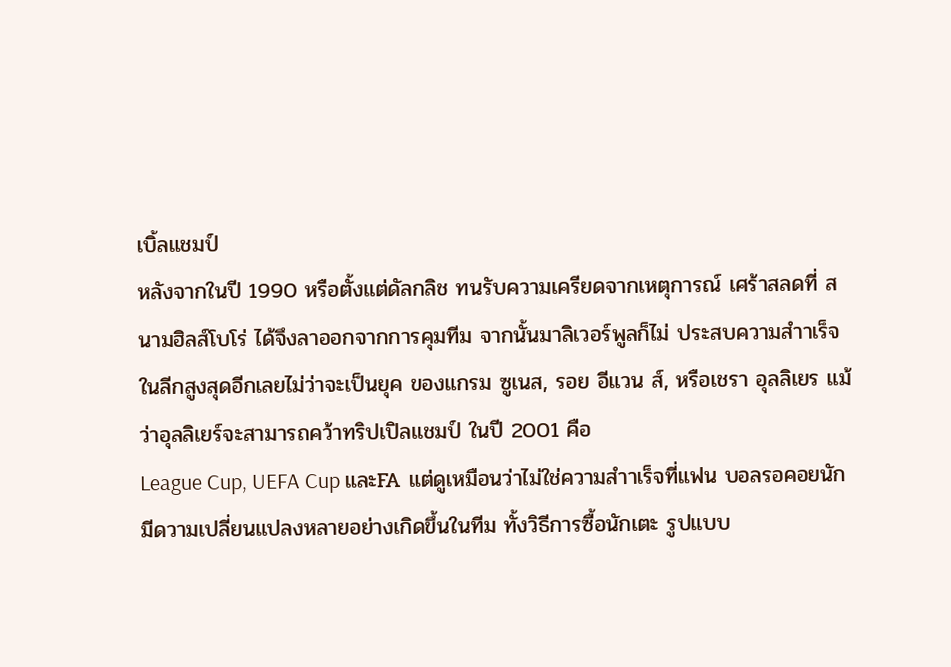เบิ้ลแชมป์
หลังจากในปี 1990 หรือตั้งแต่ดัลกลิช ทนรับความเครียดจากเหตุการณ์ เศร้าสลดที่ สนามฮิลส์โบโร่ ได้จึงลาออกจากการคุมทีม จากนั้นมาลิเวอร์พูลก็ไม่ ประสบความสำาเร็จในลีกสูงสุดอีกเลยไม่ว่าจะเป็นยุค ของแกรม ซูเนส, รอย อีแวน ส์, หรือเชรา อุลลิเยร แม้ว่าอุลลิเยร์จะสามารถคว้าทริปเปิลแชมป์ ในปี 2001 คือ
League Cup, UEFA Cup และFA แต่ดูเหมือนว่าไม่ใช่ความสำาเร็จที่แฟน บอลรอคอยนัก มีดวามเปลี่ยนแปลงหลายอย่างเกิดขึ้นในทีม ทั้งวิธีการซื้อนักเตะ รูปแบบ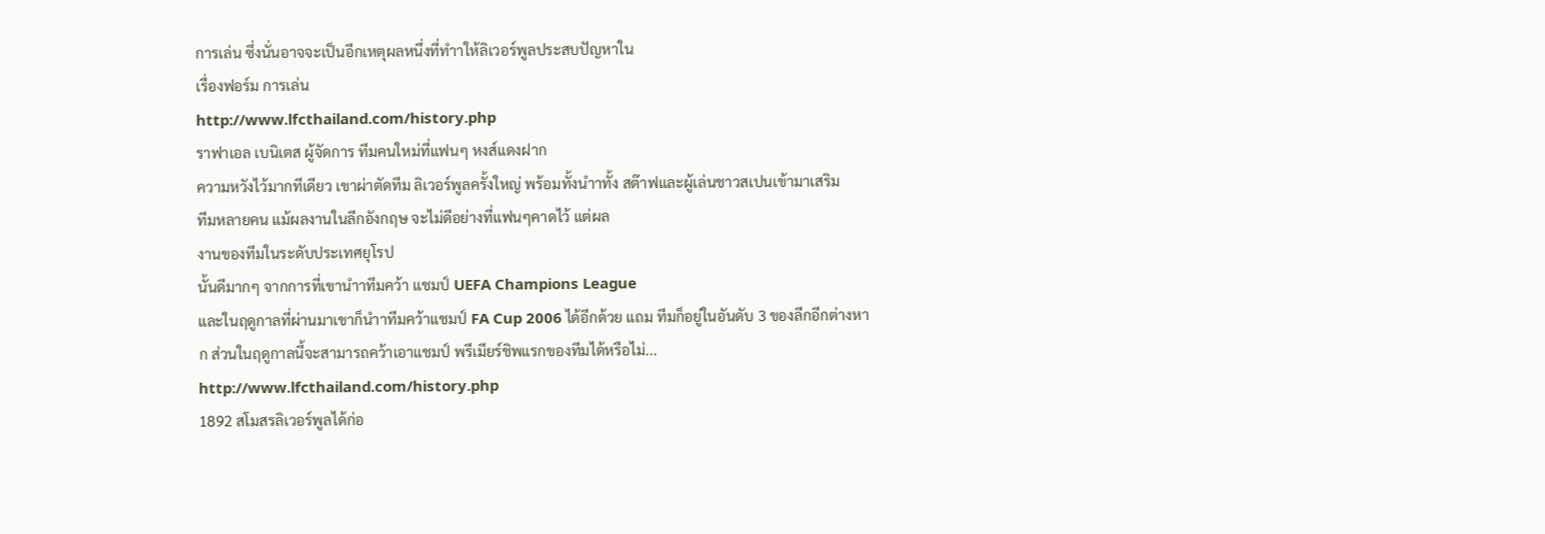การเล่น ซึ่งนั่นอาจจะเป็นอีกเหตุผลหนึ่งที่ทำาให้ลิเวอร์พูลประสบปัญหาใน
เรื่องฟอร์ม การเล่น
http://www.lfcthailand.com/history.php
ราฟาเอล เบนิเตส ผู้จัดการ ทีมคนใหม่ที่แฟนๆ หงส์แดงฝาก
ความหวังไว้มากทีเดียว เขาผ่าตัดทีม ลิเวอร์พูลครั้งใหญ่ พร้อมทั้งนำาทั้ง สต๊าฟและผู้เล่นชาวสเปนเข้ามาเสริม
ทีมหลายคน แม้ผลงานในลีกอังกฤษ จะไม่ดีอย่างที่แฟนๆคาดไว้ แต่ผล
งานของทีมในระดับประเทศยุโรป
นั้นดีมากๆ จากการที่เขานำาทีมคว้า แชมป์ UEFA Champions League
และในฤดูกาลที่ผ่านมาเขาก็นำาทีมคว้าแชมป์ FA Cup 2006 ได้อีกด้วย แถม ทีมก็อยู่ในอันดับ 3 ของลีกอีกต่างหาก ส่วนในฤดูกาลนี้จะสามารถคว้าเอาแชมป์ พรีเมียร์ชิพแรกของทีมได้หรือไม่...
http://www.lfcthailand.com/history.php
1892 สโมสรลิเวอร์พูลได้ก่อ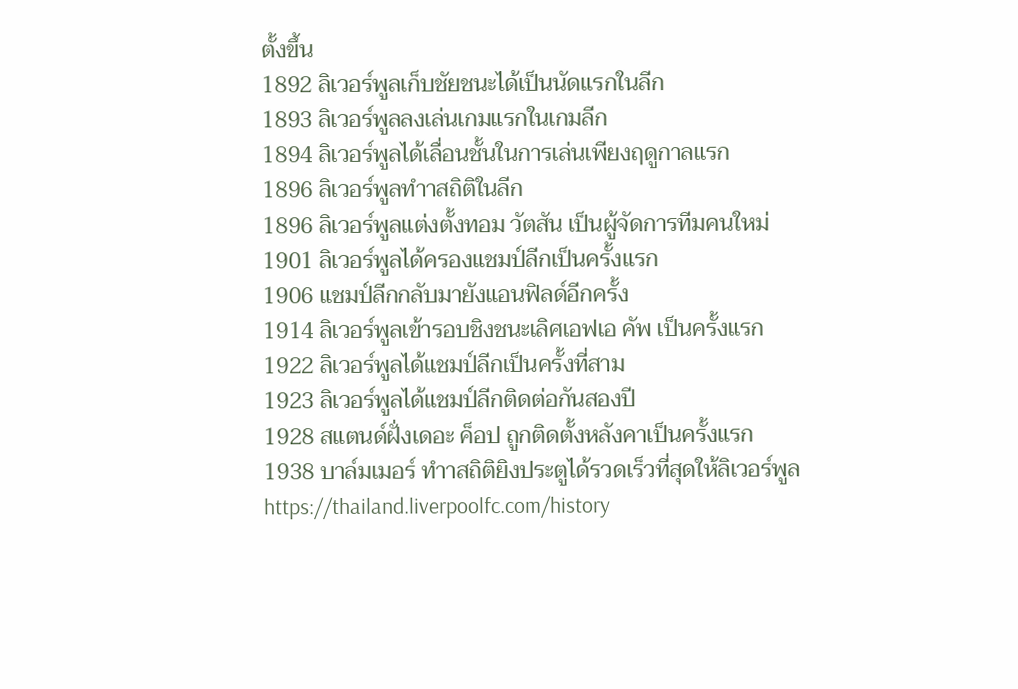ตั้งขึ้น
1892 ลิเวอร์พูลเก็บชัยชนะได้เป็นนัดแรกในลีก
1893 ลิเวอร์พูลลงเล่นเกมแรกในเกมลีก
1894 ลิเวอร์พูลได้เลื่อนชั้นในการเล่นเพียงฤดูกาลแรก
1896 ลิเวอร์พูลทำาสถิติในลีก
1896 ลิเวอร์พูลแต่งตั้งทอม วัตสัน เป็นผู้จัดการทีมคนใหม่
1901 ลิเวอร์พูลได้ครองแชมป์ลีกเป็นครั้งแรก
1906 แชมป์ลีกกลับมายังแอนฟิลด์อีกครั้ง
1914 ลิเวอร์พูลเข้ารอบชิงชนะเลิศเอฟเอ คัพ เป็นครั้งแรก
1922 ลิเวอร์พูลได้แชมป์ลีกเป็นครั้งที่สาม
1923 ลิเวอร์พูลได้แชมป์ลีกติดต่อกันสองปี
1928 สแตนด์ฝั่งเดอะ ค็อป ถูกติดตั้งหลังคาเป็นครั้งแรก
1938 บาล์มเมอร์ ทำาสถิติยิงประตูได้รวดเร็วที่สุดให้ลิเวอร์พูล
https://thailand.liverpoolfc.com/history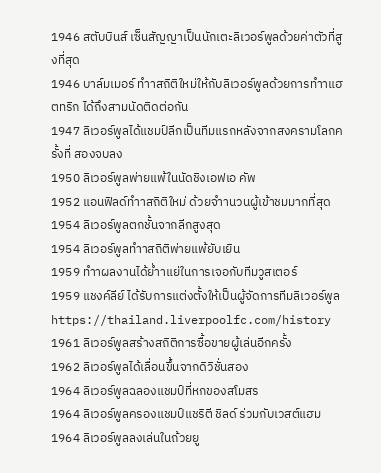1946 สตับบินส์ เซ็นสัญญาเป็นนักเตะลิเวอร์พูลด้วยค่าตัวที่สูงที่สุด
1946 บาล์มเมอร์ ทำาสถิติใหม่ให้กับลิเวอร์พูลด้วยการทำาแฮตทริก ได้ถึงสามนัดติดต่อกัน
1947 ลิเวอร์พูลได้แชมป์ลีกเป็นทีมแรกหลังจากสงครามโลกครั้งที่ สองจบลง
1950 ลิเวอร์พูลพ่ายแพ้ในนัดชิงเอฟเอ คัพ
1952 แอนฟิลด์ทำาสถิติใหม่ ด้วยจำานวนผู้เข้าชมมากที่สุด
1954 ลิเวอร์พูลตกชั้นจากลีกสูงสุด
1954 ลิเวอร์พูลทำาสถิติพ่ายแพ้ยับเยิน
1959 ทำาผลงานได้ย่ำาแย่ในการเจอกับทีมวูสเตอร์
1959 แชงค์ลีย์ ได้รับการแต่งตั้งให้เป็นผู้จัดการทีมลิเวอร์พูล
https://thailand.liverpoolfc.com/history
1961 ลิเวอร์พูลสร้างสถิติการซื้อขายผู้เล่นอีกครั้ง
1962 ลิเวอร์พูลได้เลื่อนขึ้นจากดิวิชั่นสอง
1964 ลิเวอร์พูลฉลองแชมป์ที่หกของสโมสร
1964 ลิเวอร์พูลครองแชมป์แชริตี ชิลด์ ร่วมกับเวสต์แฮม
1964 ลิเวอร์พูลลงเล่นในถ้วยยู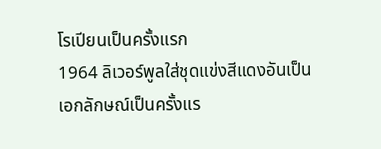โรเปียนเป็นครั้งแรก
1964 ลิเวอร์พูลใส่ชุดแข่งสีแดงอันเป็นเอกลักษณ์เป็นครั้งแร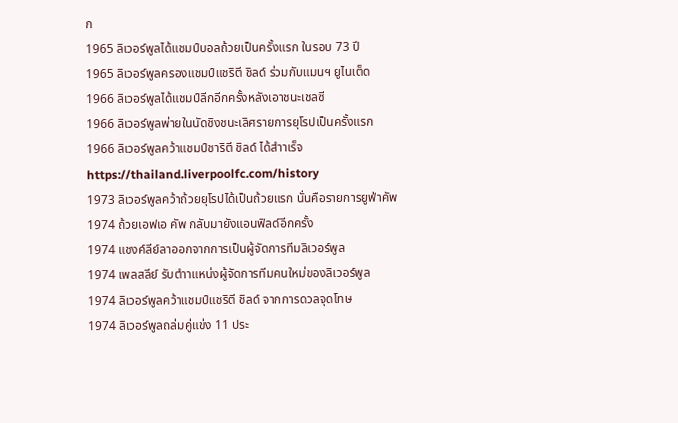ก
1965 ลิเวอร์พูลได้แชมป์บอลถ้วยเป็นครั้งแรก ในรอบ 73 ปี
1965 ลิเวอร์พูลครองแชมป์แชริตี ชิลด์ ร่วมกับแมนฯ ยูไนเต็ด
1966 ลิเวอร์พูลได้แชมป์ลีกอีกครั้งหลังเอาชนะเชลซี
1966 ลิเวอร์พูลพ่ายในนัดชิงชนะเลิศรายการยุโรปเป็นครั้งแรก
1966 ลิเวอร์พูลคว้าแชมป์ชาริตี ชิลด์ ได้สำาเร็จ
https://thailand.liverpoolfc.com/history
1973 ลิเวอร์พูลคว้าถ้วยยุโรปได้เป็นถ้วยแรก นั่นคือรายการยูฟ่าคัพ
1974 ถ้วยเอฟเอ คัพ กลับมายังแอนฟิลด์อีกครั้ง
1974 แชงค์ลีย์ลาออกจากการเป็นผู้จัดการทีมลิเวอร์พูล
1974 เพลสลีย์ รับตำาแหน่งผู้จัดการทีมคนใหม่ของลิเวอร์พูล
1974 ลิเวอร์พูลคว้าแชมป์แชริตี ชิลด์ จากการดวลจุดโทษ
1974 ลิเวอร์พูลถล่มคู่แข่ง 11 ประ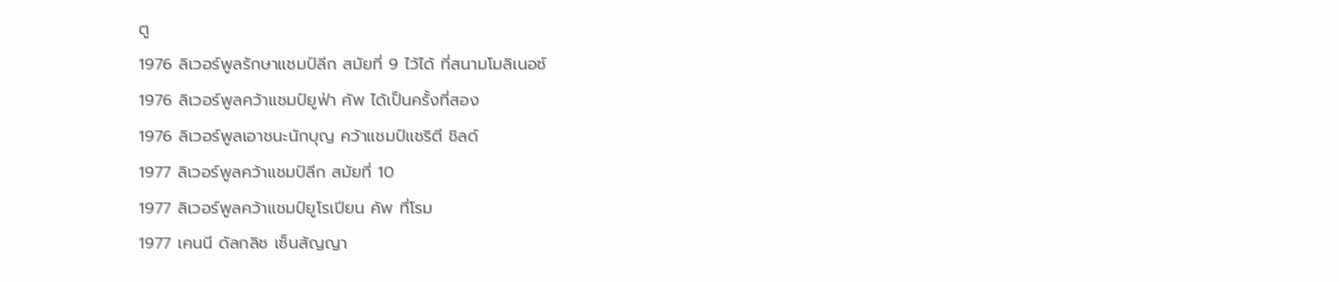ตู
1976 ลิเวอร์พูลรักษาแชมป์ลีก สมัยที่ 9 ไว้ได้ ที่สนามโมลิเนอซ์
1976 ลิเวอร์พูลคว้าแชมป์ยูฟ่า คัพ ได้เป็นครั้งที่สอง
1976 ลิเวอร์พูลเอาชนะนักบุญ คว้าแชมป์แชริตี ชิลด์
1977 ลิเวอร์พูลคว้าแชมป์ลีก สมัยที่ 10
1977 ลิเวอร์พูลคว้าแชมป์ยูโรเปียน คัพ ที่โรม
1977 เคนนี ดัลกลิช เซ็นสัญญา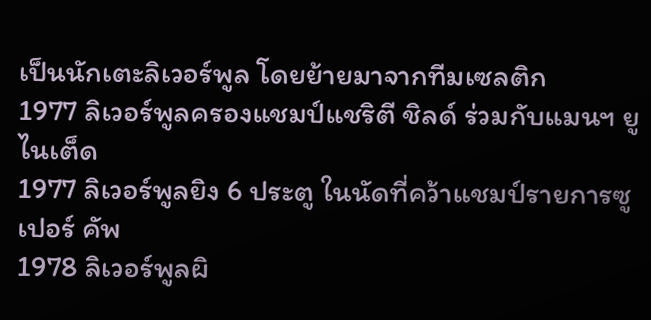เป็นนักเตะลิเวอร์พูล โดยย้ายมาจากทีมเซลติก
1977 ลิเวอร์พูลครองแชมป์แชริตี ชิลด์ ร่วมกับแมนฯ ยูไนเต็ด
1977 ลิเวอร์พูลยิง 6 ประตู ในนัดที่คว้าแชมป์รายการซูเปอร์ คัพ
1978 ลิเวอร์พูลผิ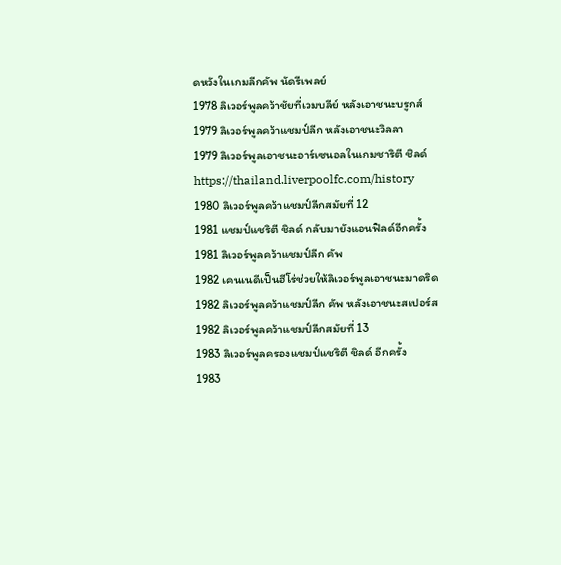ดหวังในเกมลีกคัพ นัดรีเพลย์
1978 ลิเวอร์พูลคว้าชัยที่เวมบลีย์ หลังเอาชนะบรูกส์
1979 ลิเวอร์พูลคว้าแชมป์ลีก หลังเอาชนะวิลลา
1979 ลิเวอร์พูลเอาชนะอาร์เซนอลในเกมชาริตี ชิลด์
https://thailand.liverpoolfc.com/history
1980 ลิเวอร์พูลคว้าแชมป์ลีกสมัยที่ 12
1981 แชมป์แชริตี ชิลด์ กลับมายังแอนฟิลด์อีกครั้ง
1981 ลิเวอร์พูลคว้าแชมป์ลีก คัพ
1982 เคนเนดีเป็นฮีโร่ช่วยให้ลิเวอร์พูลเอาชนะมาดริด
1982 ลิเวอร์พูลคว้าแชมป์ลีก คัพ หลังเอาชนะสเปอร์ส
1982 ลิเวอร์พูลคว้าแชมป์ลีกสมัยที่ 13
1983 ลิเวอร์พูลครองแชมป์แชริตี ชิลด์ อีกครั้ง
1983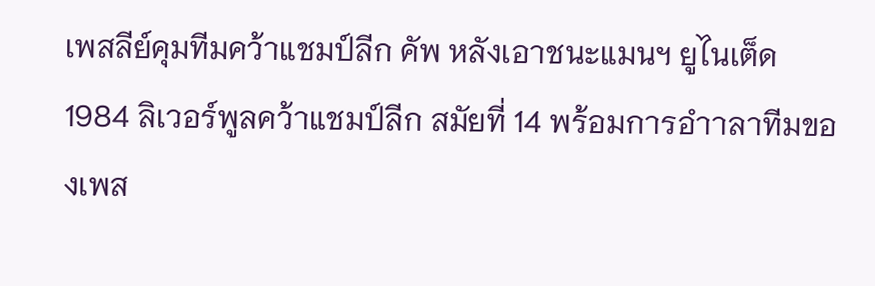เพสลีย์คุมทีมคว้าแชมป์ลีก คัพ หลังเอาชนะแมนฯ ยูไนเต็ด
1984 ลิเวอร์พูลคว้าแชมป์ลีก สมัยที่ 14 พร้อมการอำาลาทีมของเพส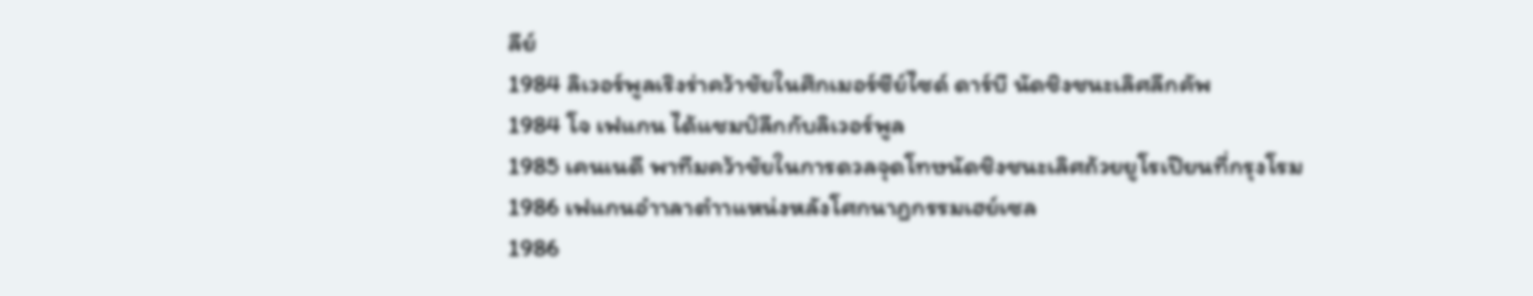ลีย์
1984 ลิเวอร์พูลเริงร่าคว้าชัยในศึกเมอร์ซีย์ไซด์ ดาร์บี นัดชิงชนะเลิศลีกคัพ
1984 โจ เฟแกน ได้แชมป์ลีกกับลิเวอร์พูล
1985 เคนเนดี พาทีมคว้าชัยในการดวลจุดโทษนัดชิงชนะเลิศถ้วยยูโรเปียนที่กรุงโรม
1986 เฟแกนอำาลาตำาแหน่งหลังโศกนาฎกรรมเฮย์เซล
1986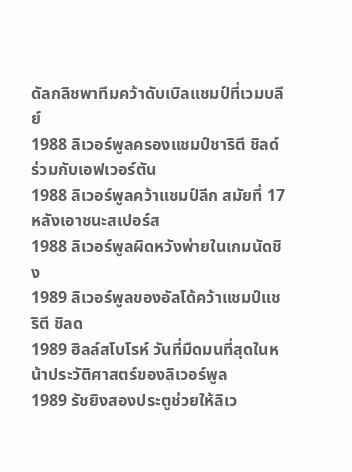ดัลกลิชพาทีมคว้าดับเบิลแชมป์ที่เวมบลีย์
1988 ลิเวอร์พูลครองแชมป์ชาริตี ชิลด์ ร่วมกับเอฟเวอร์ตัน
1988 ลิเวอร์พูลคว้าแชมป์ลีก สมัยที่ 17 หลังเอาชนะสเปอร์ส
1988 ลิเวอร์พูลผิดหวังพ่ายในเกมนัดชิง
1989 ลิเวอร์พูลของอัลโด้คว้าแชมป์แชริตี ชิลด
1989 ฮิลล์สโบโรห์ วันที่มืดมนที่สุดในหน้าประวัติศาสตร์ของลิเวอร์พูล
1989 รัชยิงสองประตูช่วยให้ลิเว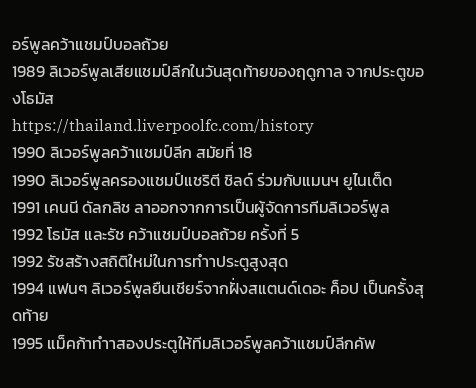อร์พูลคว้าแชมป์บอลถ้วย
1989 ลิเวอร์พูลเสียแชมป์ลีกในวันสุดท้ายของฤดูกาล จากประตูของโธมัส
https://thailand.liverpoolfc.com/history
1990 ลิเวอร์พูลคว้าแชมป์ลีก สมัยที่ 18
1990 ลิเวอร์พูลครองแชมป์แชริตี ชิลด์ ร่วมกับแมนฯ ยูไนเต็ด
1991 เคนนี ดัลกลิช ลาออกจากการเป็นผู้จัดการทีมลิเวอร์พูล
1992 โธมัส และรัช คว้าแชมป์บอลถ้วย ครั้งที่ 5
1992 รัชสร้างสถิติใหม่ในการทำาประตูสูงสุด
1994 แฟนๆ ลิเวอร์พูลยืนเชียร์จากฝั่งสแตนด์เดอะ ค็อป เป็นครั้งสุดท้าย
1995 แม็คก้าทำาสองประตูให้ทีมลิเวอร์พูลคว้าแชมป์ลีกคัพ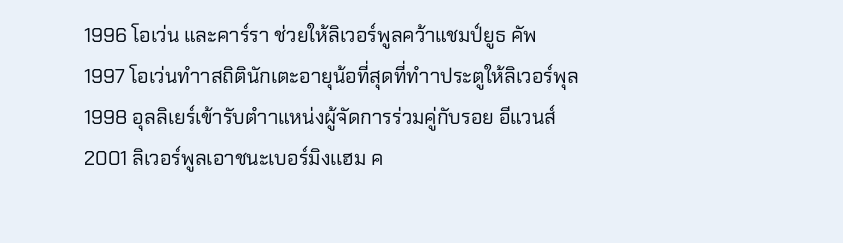1996 โอเว่น และคาร์รา ช่วยให้ลิเวอร์พูลคว้าแชมป์ยูธ คัพ
1997 โอเว่นทำาสถิตินักเตะอายุน้อที่สุดที่ทำาประตูให้ลิเวอร์พุล
1998 อุลลิเยร์เข้ารับตำาแหน่งผู้จัดการร่วมคู่กับรอย อีแวนส์
2001 ลิเวอร์พูลเอาชนะเบอร์มิงเเฮม ค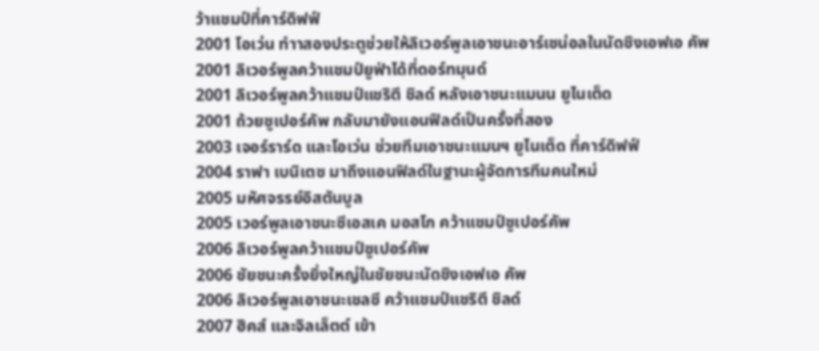ว้าแชมป์ที่คาร์ดิฟฟ์
2001 โอเว่น ทำาสองประตูช่วยให้ลิเวอร์พูลเอาชนะอาร์เซน่อลในนัดชิงเอฟเอ คัพ
2001 ลิเวอร์พูลคว้าแชมป์ยูฟ่าได้ที่ดอร์ทมุนด์
2001 ลิเวอร์พูลคว้าแชมป์แชริตี ชิลด์ หลังเอาชนะแมนน ยูไนเต็ด
2001 ถ้วยซูเปอร์คัพ กลับมายังแอนฟิลด์เป็นครั้งที่สอง
2003 เจอร์ราร์ด และโอเว่น ช่วยทีมเอาชนะแมนฯ ยูไนเต็ด ที่คาร์ดิฟฟ์
2004 ราฟา เบนิเตซ มาถึงแอนฟิลด์ในฐานะผู้จัดการทีมคนใหม่
2005 มหัศจรรย์อิสตันบูล
2005 เวอร์พูลเอาชนะซีเอสเค มอสโก คว้าแชมป์ซูเปอร์คัพ
2006 ลิเวอร์พูลคว้าแชมป์ซูเปอร์คัพ
2006 ชัยชนะครั้งยิ่งใหญ่ในชัยชนะนัดชิงเอฟเอ คัพ
2006 ลิเวอร์พูลเอาชนะเชลซี คว้าแชมป์แชริตี ชิลด์
2007 ฮิคส์ และจิลเล็ตต์ เข้า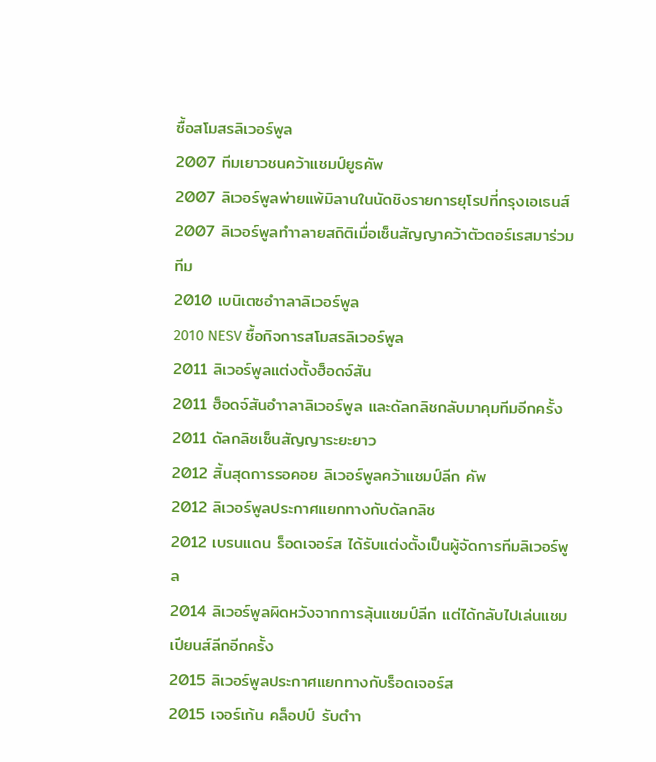ซื้อสโมสรลิเวอร์พูล
2007 ทีมเยาวชนคว้าแชมป์ยูธคัพ
2007 ลิเวอร์พูลพ่ายแพ้มิลานในนัดชิงรายการยุโรปที่กรุงเอเธนส์
2007 ลิเวอร์พูลทำาลายสถิติเมื่อเซ็นสัญญาคว้าตัวตอร์เรสมาร่วมทีม
2010 เบนิเตซอำาลาลิเวอร์พูล
2010 NESV ซื้อกิจการสโมสรลิเวอร์พูล
2011 ลิเวอร์พูลแต่งตั้งฮ็อดจ์สัน
2011 ฮ็อดจ์สันอำาลาลิเวอร์พูล และดัลกลิชกลับมาคุมทีมอีกครั้ง
2011 ดัลกลิชเซ็นสัญญาระยะยาว
2012 สิ้นสุดการรอคอย ลิเวอร์พูลคว้าแชมป์ลีก คัพ
2012 ลิเวอร์พูลประกาศแยกทางกับดัลกลิช
2012 เบรนแดน ร็อดเจอร์ส ได้รับแต่งตั้งเป็นผู้จัดการทีมลิเวอร์พูล
2014 ลิเวอร์พูลผิดหวังจากการลุ้นแชมป์ลีก แต่ได้กลับไปเล่นแชมเปียนส์ลีกอีกครั้ง
2015 ลิเวอร์พูลประกาศแยกทางกับร็อดเจอร์ส
2015 เจอร์เก้น คล็อปป์ รับตำา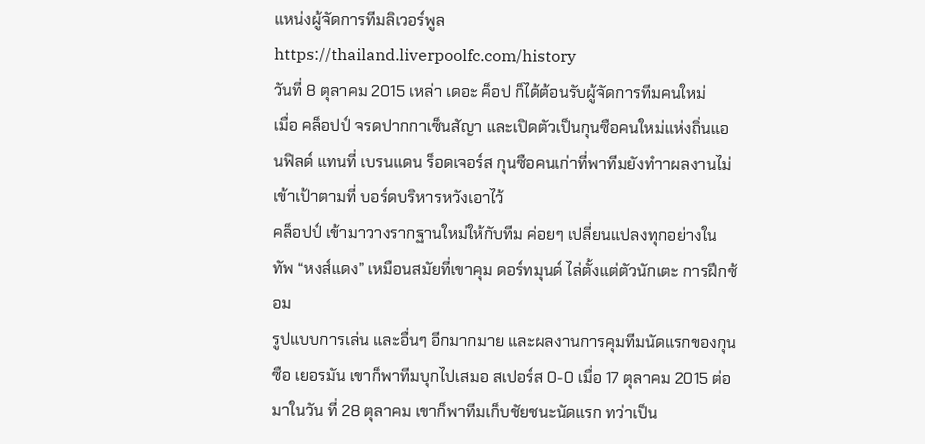แหน่งผู้จัดการทีมลิเวอร์พูล
https://thailand.liverpoolfc.com/history
วันที่ 8 ตุลาคม 2015 เหล่า เดอะ ค็อป ก็ได้ต้อนรับผู้จัดการทีมคนใหม่
เมื่อ คล็อปป์ จรดปากกาเซ็นสัญา และเปิดตัวเป็นกุนซือคนใหม่แห่งถิ่นแอนฟิลด์ แทนที่ เบรนแดน ร็อดเจอร์ส กุนซือคนเก่าที่พาทีมยังทำาผลงานไม่เข้าเป้าตามที่ บอร์ดบริหารหวังเอาไว้
คล็อปป์ เข้ามาวางรากฐานใหม่ให้กับทีม ค่อยๆ เปลี่ยนแปลงทุกอย่างใน
ทัพ “หงส์แดง” เหมือนสมัยที่เขาคุม ดอร์ทมุนด์ ไล่ตั้งแต่ตัวนักเตะ การฝึกซ้อม
รูปแบบการเล่น และอื่นๆ อีกมากมาย และผลงานการคุมทีมนัดแรกของกุนซือ เยอรมัน เขาก็พาทีมบุกไปเสมอ สเปอร์ส 0-0 เมื่อ 17 ตุลาคม 2015 ต่อมาในวัน ที่ 28 ตุลาคม เขาก็พาทีมเก็บชัยชนะนัดแรก ทว่าเป็น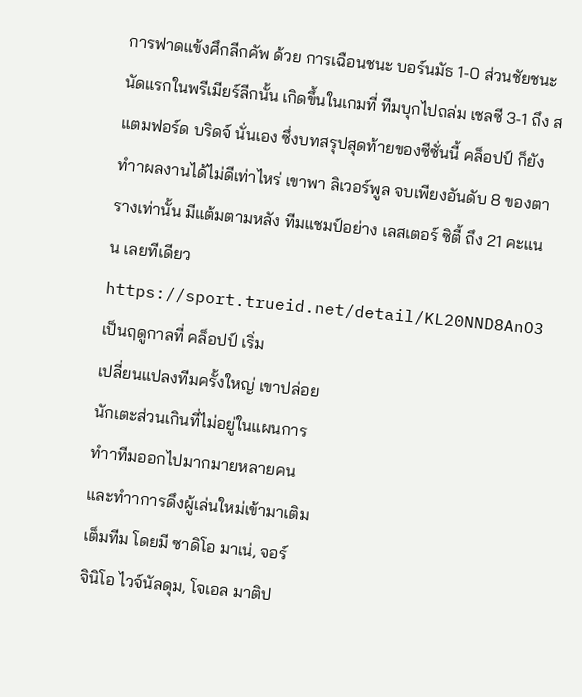การฟาดแข้งศึกลีกคัพ ด้วย การเฉือนชนะ บอร์นมัธ 1-0 ส่วนชัยชนะนัดแรกในพรีเมียร์ลีกนั้น เกิดขึ้นในเกมที่ ทีมบุกไปถล่ม เชลซี 3-1 ถึง สแตมฟอร์ด บริดจ์ นั่นเอง ซึ่งบทสรุปสุดท้ายของซีซั่นนี้ คล็อปป์ ก็ยังทำาผลงานได้ไม่ดีเท่าไหร่ เขาพา ลิเวอร์พูล จบเพียงอันดับ 8 ของตารางเท่านั้น มีแต้มตามหลัง ทีมแชมป์อย่าง เลสเตอร์ ซิตี้ ถึง 21 คะแนน เลยทีเดียว
https://sport.trueid.net/detail/KL20NND8AnO3
เป็นฤดูกาลที่ คล็อปป์ เริ่ม
เปลี่ยนแปลงทีมครั้งใหญ่ เขาปล่อย
นักเตะส่วนเกินที่ไม่อยู่ในแผนการ
ทำาทีมออกไปมากมายหลายคน
และทำาการดึงผู้เล่นใหม่เข้ามาเติม
เต็มทีม โดยมี ซาดิโอ มาเน่, จอร์
จินิโอ ไวจ์นัลดุม, โจเอล มาติป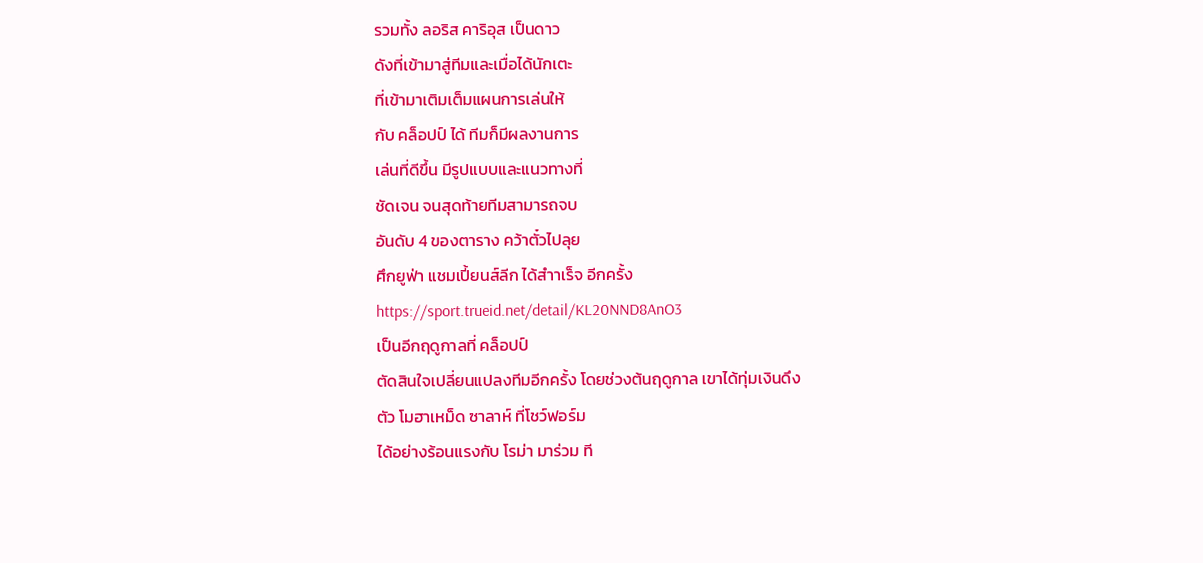รวมทั้ง ลอริส คาริอุส เป็นดาว
ดังที่เข้ามาสู่ทีมและเมื่อได้นักเตะ
ที่เข้ามาเติมเต็มแผนการเล่นให้
กับ คล็อปป์ ได้ ทีมก็มีผลงานการ
เล่นที่ดีขึ้น มีรูปแบบและแนวทางที่
ชัดเจน จนสุดท้ายทีมสามารถจบ
อันดับ 4 ของตาราง คว้าตั๋วไปลุย
ศึกยูฟ่า แชมเปี้ยนส์ลีก ได้สำาเร็จ อีกครั้ง
https://sport.trueid.net/detail/KL20NND8AnO3
เป็นอีกฤดูกาลที่ คล็อปป์
ตัดสินใจเปลี่ยนแปลงทีมอีกครั้ง โดยช่วงต้นฤดูกาล เขาได้ทุ่มเงินดึง
ตัว โมฮาเหม็ด ซาลาห์ ที่โชว์ฟอร์ม
ได้อย่างร้อนแรงกับ โรม่า มาร่วม ที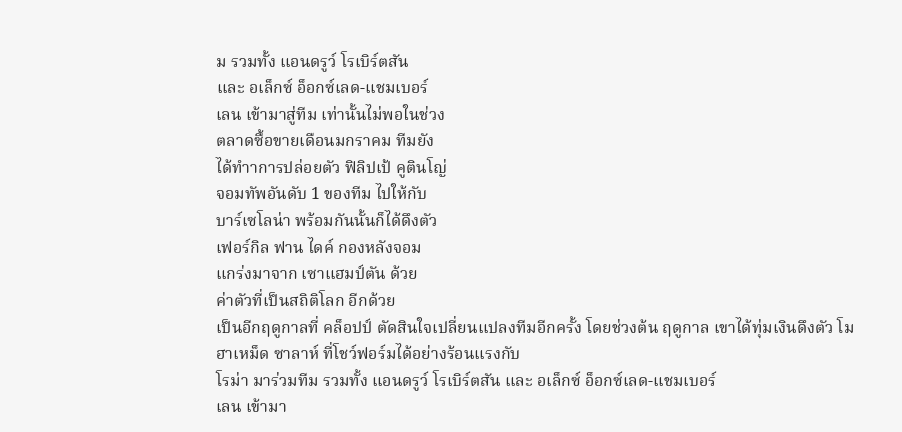ม รวมทั้ง แอนดรูว์ โรเบิร์ตสัน
และ อเล็กซ์ อ็อกซ์เลด-แชมเบอร์
เลน เข้ามาสู่ทีม เท่านั้นไม่พอในช่วง
ตลาดซื้อขายเดือนมกราคม ทีมยัง
ได้ทำาการปล่อยตัว ฟิลิปเป้ คูตินโญ่
จอมทัพอันดับ 1 ของทีม ไปให้กับ
บาร์เซโลน่า พร้อมกันนั้นก็ได้ดึงตัว
เฟอร์กิล ฟาน ไดค์ กองหลังจอม
แกร่งมาจาก เซาแฮมป์ตัน ด้วย
ค่าตัวที่เป็นสถิติโลก อีกด้วย
เป็นอีกฤดูกาลที่ คล็อปป์ ตัดสินใจเปลี่ยนแปลงทีมอีกครั้ง โดยช่วงต้น ฤดูกาล เขาได้ทุ่มเงินดึงตัว โมฮาเหม็ด ซาลาห์ ที่โชว์ฟอร์มได้อย่างร้อนแรงกับ
โรม่า มาร่วมทีม รวมทั้ง แอนดรูว์ โรเบิร์ตสัน และ อเล็กซ์ อ็อกซ์เลด-แชมเบอร์
เลน เข้ามา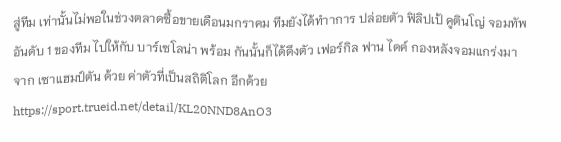สู่ทีม เท่านั้นไม่พอในช่วงตลาดซื้อขายเดือนมกราคม ทีมยังได้ทำาการ ปล่อยตัว ฟิลิปเป้ คูตินโญ่ จอมทัพอันดับ 1 ของทีม ไปให้กับ บาร์เซโลน่า พร้อม กันนั้นก็ได้ดึงตัว เฟอร์กิล ฟาน ไดค์ กองหลังจอมแกร่งมาจาก เซาแฮมป์ตัน ด้วย ค่าตัวที่เป็นสถิติโลก อีกด้วย
https://sport.trueid.net/detail/KL20NND8AnO3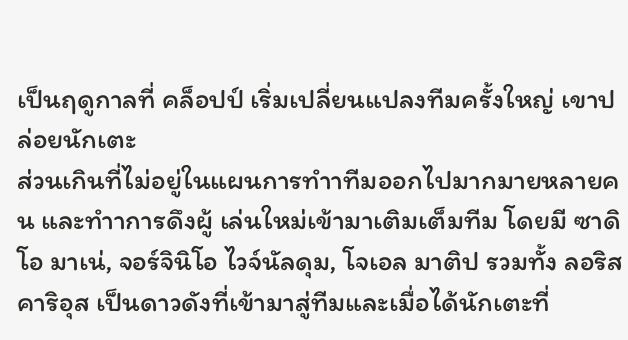เป็นฤดูกาลที่ คล็อปป์ เริ่มเปลี่ยนแปลงทีมครั้งใหญ่ เขาปล่อยนักเตะ
ส่วนเกินที่ไม่อยู่ในแผนการทำาทีมออกไปมากมายหลายคน และทำาการดึงผู้ เล่นใหม่เข้ามาเติมเต็มทีม โดยมี ซาดิโอ มาเน่, จอร์จินิโอ ไวจ์นัลดุม, โจเอล มาติป รวมทั้ง ลอริส คาริอุส เป็นดาวดังที่เข้ามาสู่ทีมและเมื่อได้นักเตะที่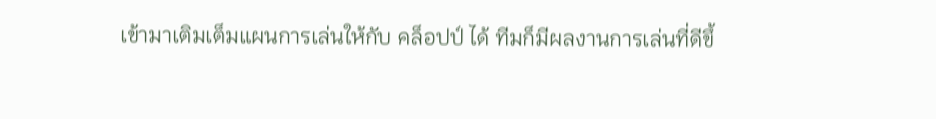เข้ามาเติมเต็มแผนการเล่นให้กับ คล็อปป์ ได้ ทีมก็มีผลงานการเล่นที่ดีขึ้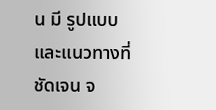น มี รูปแบบและแนวทางที่ชัดเจน จ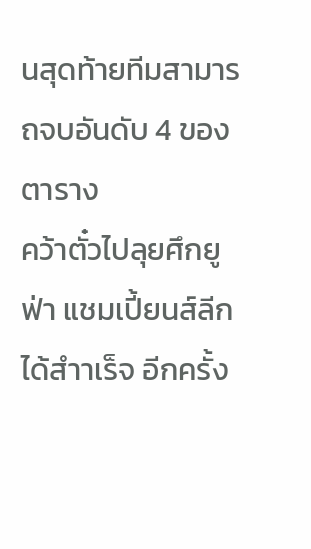นสุดท้ายทีมสามารถจบอันดับ 4 ของตาราง
คว้าตั๋วไปลุยศึกยูฟ่า แชมเปี้ยนส์ลีก ได้สำาเร็จ อีกครั้ง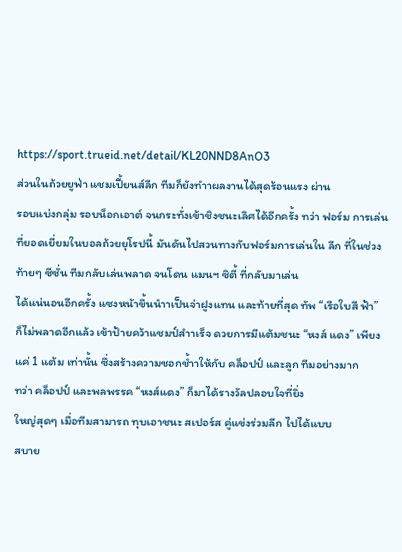https://sport.trueid.net/detail/KL20NND8AnO3
ส่วนในถ้วยยูฟ่า แชมเปี้ยนส์ลีก ทีมก็ยังทำาผลงานได้สุดร้อนแรง ผ่าน
รอบแบ่งกลุ่ม รอบน็อกเอาต์ จนกระทั่งเข้าชิงชนะเลิศได้อีกครั้ง ทว่า ฟอร์ม การเล่นที่ยอดเยี่ยมในบอลถ้วยยุโรปนี้ มันดันไปสวนทางกับฟอร์มการเล่นใน ลีก ที่ในช่วงท้ายๆ ซีซั่น ทีมกลับเล่นพลาด จนโดน แมนฯ ซิตี้ ที่กลับมาเล่น
ได้แน่นอนอีกครั้ง แซงหน้าขึ้นนำาเป็นจ่าฝูงแทน และท้ายที่สุด ทัพ “เรือใบสี ฟ้า” ก็ไม่พลาดอีกแล้ว เข้าป้ายคว้าแชมป์สำาเร็จ ดวยการมีแต้มชนะ “หงส์ แดง” เพียงแค่ 1 แต้ม เท่านั้น ซึ่งสร้างความชอกช้ำาให้กับ คล็อปป์ และลูก ทีมอย่างมาก
ทว่า คล็อปป์ และพลพรรค “หงส์แดง” ก็มาได้รางวัลปลอบใจที่ยิ่ง
ใหญ่สุดๆ เมื่อทีมสามารถ ทุบเอาชนะ สเปอร์ส คู่แข่งร่วมลีก ไปได้แบบ
สบาย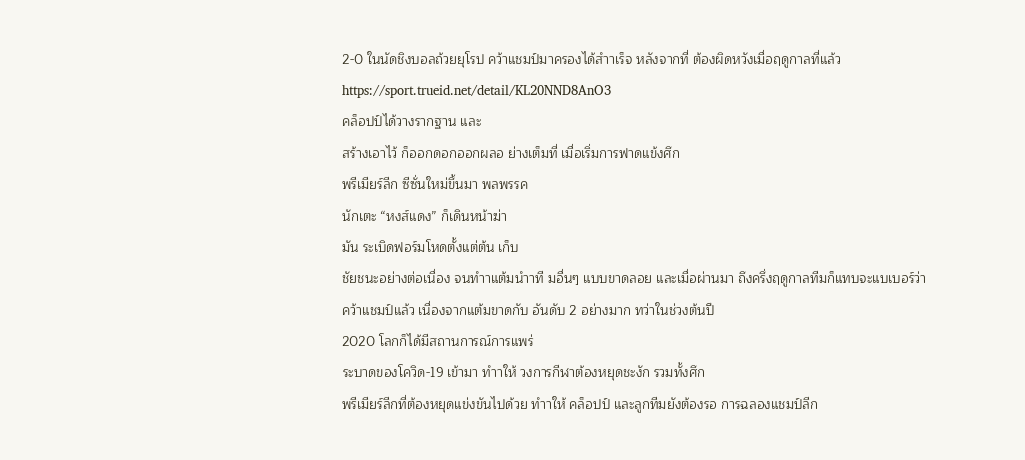2-0 ในนัดชิงบอลถ้วยยุโรป คว้าแชมป์มาครองได้สำาเร็จ หลังจากที่ ต้องผิดหวังเมื่อฤดูกาลที่แล้ว
https://sport.trueid.net/detail/KL20NND8AnO3
คล็อปป์ได้วางรากฐาน และ
สร้างเอาไว้ ก็ออกดอกออกผลอ ย่างเต็มที่ เมื่อเริ่มการฟาดแข้งศึก
พรีเมียร์ลีก ซีซั่นใหม่ขึ้นมา พลพรรค
นักเตะ “หงส์แดง” ก็เดินหน้าฆ่า
มัน ระเบิดฟอร์มโหดตั้งแต่ต้น เก็บ
ชัยชนะอย่างต่อเนื่อง จนทำาแต้มนำาที มอื่นๆ แบบขาดลอย และเมื่อผ่านมา ถึงครึ่งฤดูกาลทีมก็แทบจะแบเบอร์ว่า
คว้าแชมป์แล้ว เนื่องจากแต้มขาดกับ อันดับ 2 อย่างมาก ทว่าในช่วงต้นปี
2020 โลกก็ได้มีสถานการณ์การแพร่
ระบาดของโควิด-19 เข้ามา ทำาให้ วงการกีฬาต้องหยุดชะงัก รวมทั้งศึก
พรีเมียร์ลีกที่ต้องหยุดแข่งขันไปด้วย ทำาให้ คล็อปป์ และลูกทีมยังต้องรอ การฉลองแชมป์ลีก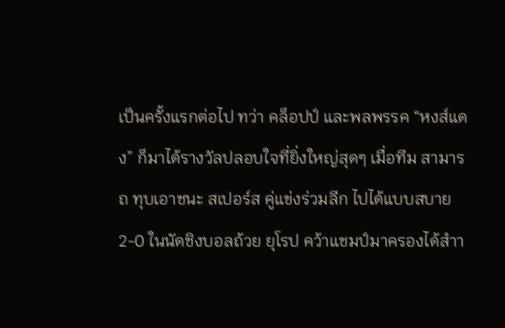เป็นครั้งแรกต่อไป ทว่า คล็อปป์ และพลพรรค “หงส์แดง” ก็มาได้รางวัลปลอบใจที่ยิ่งใหญ่สุดๆ เมื่อทีม สามารถ ทุบเอาชนะ สเปอร์ส คู่แข่งร่วมลีก ไปได้แบบสบาย 2-0 ในนัดชิงบอลถ้วย ยุโรป คว้าแชมป์มาครองได้สำา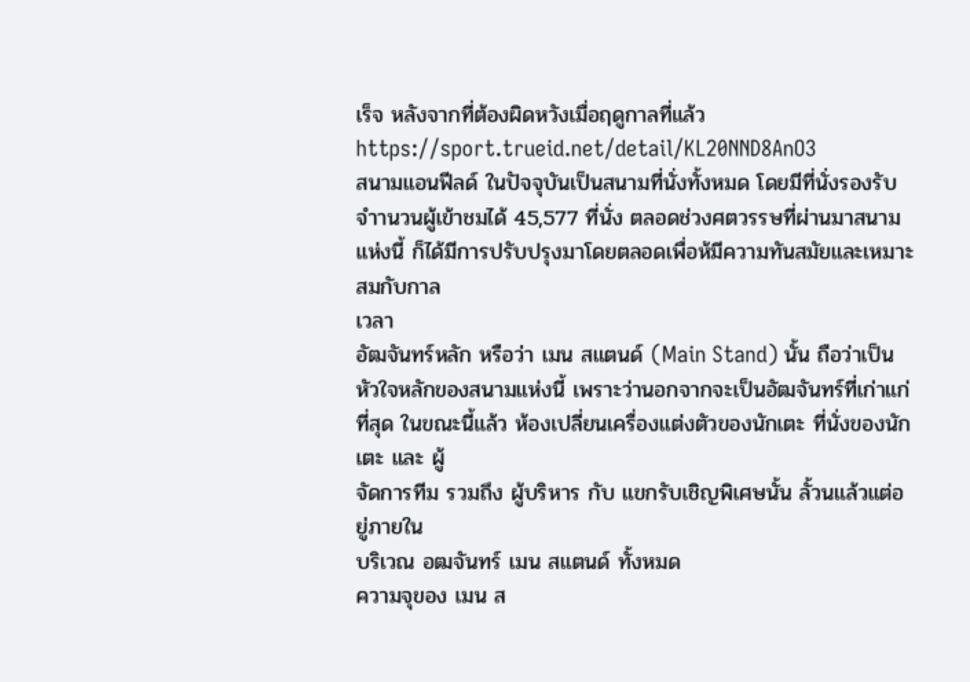เร็จ หลังจากที่ต้องผิดหวังเมื่อฤดูกาลที่แล้ว
https://sport.trueid.net/detail/KL20NND8AnO3
สนามแอนฟีลด์ ในปัจจุบันเป็นสนามที่นั่งทั้งหมด โดยมีที่นั่งรองรับ
จำานวนผู้เข้าชมได้ 45,577 ที่นั่ง ตลอดช่วงศตวรรษที่ผ่านมาสนามแห่งนี้ ก็ได้มีการปรับปรุงมาโดยตลอดเพื่อห้มีความทันสมัยและเหมาะสมกับกาล
เวลา
อัฒจันทร์หลัก หรือว่า เมน สแตนด์ (Main Stand) นั้น ถือว่าเป็น หัวใจหลักของสนามแห่งนี้ เพราะว่านอกจากจะเป็นอัฒจันทร์ที่เก่าแก่ที่สุด ในขณะนี้แล้ว ห้องเปลี่ยนเครื่องแต่งตัวของนักเตะ ที่นั่งของนักเตะ และ ผู้
จัดการทีม รวมถึง ผู้บริหาร กับ แขกรับเชิญพิเศษนั้น ลั้วนแล้วแต่อยู่ภายใน
บริเวณ อฒจันทร์ เมน สแตนด์ ทั้งหมด
ความจุของ เมน ส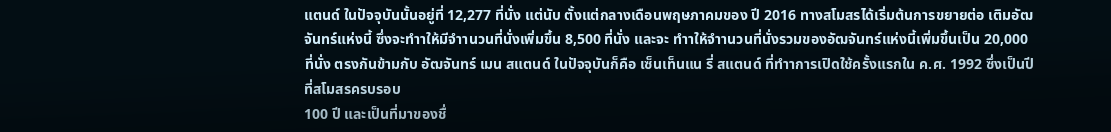แตนด์ ในปัจจุบันนั้นอยู่ที่ 12,277 ที่นั่ง แต่นับ ตั้งแต่กลางเดือนพฤษภาคมของ ปี 2016 ทางสโมสรได้เริ่มต้นการขยายต่อ เติมอัฒจันทร์แห่งนี้ ซึ่งจะทำาให้มีจำานวนที่นั่งเพิ่มขึ้น 8,500 ที่นั่ง และจะ ทำาให้จำานวนที่นั่งรวมของอัฒจันทร์แห่งนี้เพิ่มขึ้นเป็น 20,000 ที่นั่ง ตรงกันข้ามกับ อัฒจันทร์ เมน สแตนด์ ในปัจจุบันก็คือ เซ็นเท็นแน รี่ สแตนด์ ที่ทำาการเปิดใช้ครั้งแรกใน ค.ศ. 1992 ซึ่งเป็นปีที่สโมสรครบรอบ
100 ปี และเป็นที่มาของชื่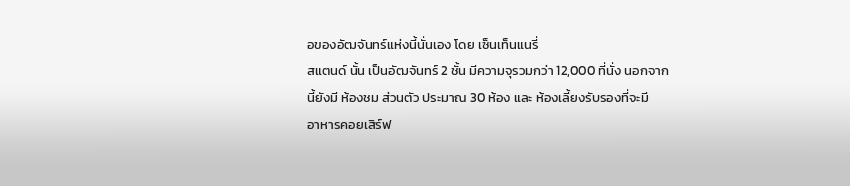อของอัฒจันทร์แห่งนี้นั่นเอง โดย เซ็นเท็นแนรี่
สแตนด์ นั้น เป็นอัฒจันทร์ 2 ชั้น มีความจุรวมกว่า 12,000 ที่นั่ง นอกจาก
นี้ยังมี ห้องชม ส่วนตัว ประมาณ 30 ห้อง และ ห้องเลี้ยงรับรองที่จะมี
อาหารคอยเสิร์ฟ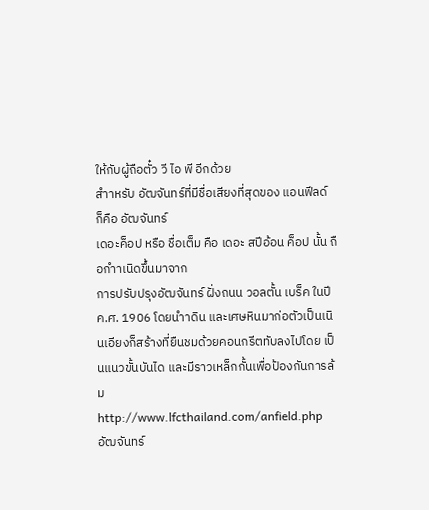ให้กับผู้ถือตั๋ว วี ไอ พี อีกด้วย
สำาหรับ อัฒจันทร์ที่มีชื่อเสียงที่สุดของ แอนฟีลด์ ก็คือ อัฒจันทร์
เดอะค็อป หรือ ชื่อเต็ม คือ เดอะ สปีอ้อน ค็อป นั้น ถือกำาเนิดขึ้นมาจาก
การปรับปรุงอัฒจันทร์ ฝั่งถนน วอลตั้น เบร็ค ในปี ค.ศ. 1906 โดยนำาดิน และเศษหินมาก่อตัวเป็นเนินเอียงก็สร้างที่ยืนชมด้วยคอนกรีตทับลงไปโดย เป็นแนวขั้นบันได และมีราวเหล็กกั้นเพื่อป้องกันการล้ม
http://www.lfcthailand.com/anfield.php
อัฒจันทร์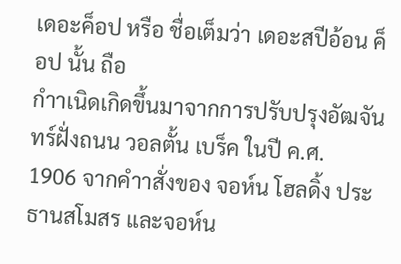เดอะค็อป หรือ ชื่อเต็มว่า เดอะสปีอ้อน ค็อป นั้น ถือ
กำาเนิดเกิดขึ้นมาจากการปรับปรุงอัฒจันทร์ฝั่งถนน วอลตั้น เบร็ค ในปี ค.ศ.
1906 จากคำาสั่งของ จอห์น โฮลดิ้ง ประธานสโมสร และจอห์น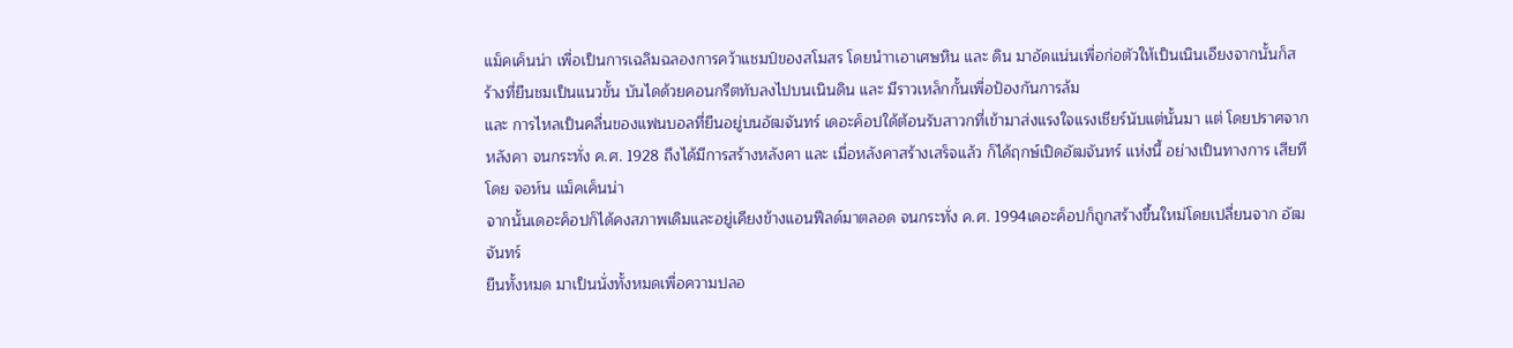แม็คเค็นน่า เพื่อเป็นการเฉลิมฉลองการคว้าแชมป์ของสโมสร โดยนำาเอาเศษหิน และ ดิน มาอัดแน่นเพื่อก่อตัวให้เป็นเนินเอียงจากนั้นก็สร้างที่ยืนชมเป็นแนวขั้น บันไดด้วยคอนกรีตทับลงไปบนเนินดิน และ มีราวเหล็กกั้นเพื่อป้องกันการล้ม
และ การไหลเป็นคลื่นของแฟนบอลที่ยืนอยู่บนอัฒจันทร์ เดอะค็อปใด้ต้อนรับสาวกที่เข้ามาส่งแรงใจแรงเชียร์นับแต่นั้นมา แต่ โดยปราศจากหลังคา จนกระทั่ง ค.ศ. 1928 ถึงได้มีการสร้างหลังคา และ เมื่อหลังคาสร้างเสร็จแล้ว ก็ได้ฤกษ์เปิดอัฒจันทร์ แห่งนี้ อย่างเป็นทางการ เสียทีโดย จอห์น แม็คเค็นน่า
จากนั้นเดอะค็อปก็ได้คงสภาพเดิมและอยู่เคียงข้างแอนฟีลด์มาตลอด จนกระทั่ง ค.ศ. 1994เดอะค็อปก็ถูกสร้างขึ้นใหม่โดยเปลี่ยนจาก อัฒจันทร์
ยืนทั้งหมด มาเป็นนั่งทั้งหมดเพื่อความปลอ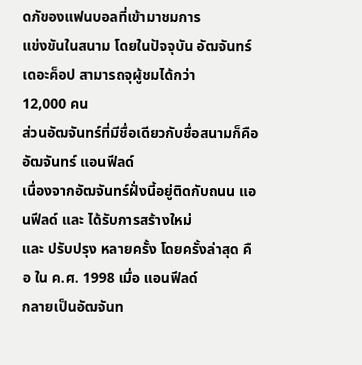ดภัของแฟนบอลที่เข้ามาชมการ
แข่งขันในสนาม โดยในปัจจุบัน อัฒจันทร์ เดอะค็อป สามารถจุผู้ชมได้กว่า
12,000 คน
ส่วนอัฒจันทร์ที่มีชื่อเดียวกับชื่อสนามก็คือ อัฒจันทร์ แอนฟีลด์
เนื่องจากอัฒจันทร์ฝั่งนี้อยู่ติดกับถนน แอนฟีลด์ และ ได้รับการสร้างใหม่
และ ปรับปรุง หลายครั้ง โดยครั้งล่าสุด คือ ใน ค.ศ. 1998 เมื่อ แอนฟีลด์
กลายเป็นอัฒจันท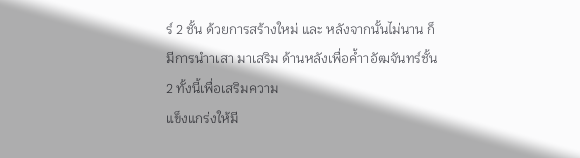ร์ 2 ชั้น ด้วยการสร้างใหม่ และ หลังจากนั้นไม่นาน ก็ มีการนำาเสา มาเสริม ด้านหลังเพื่อค้ำาอัฒจันทร์ชั้น 2 ทั้งนี้เพื่อเสริมความ
แข็งแกร่งให้มี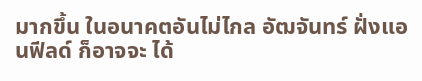มากขึ้น ในอนาคตอันไม่ไกล อัฒจันทร์ ฝั่งแอนฟีลด์ ก็อาจจะ ได้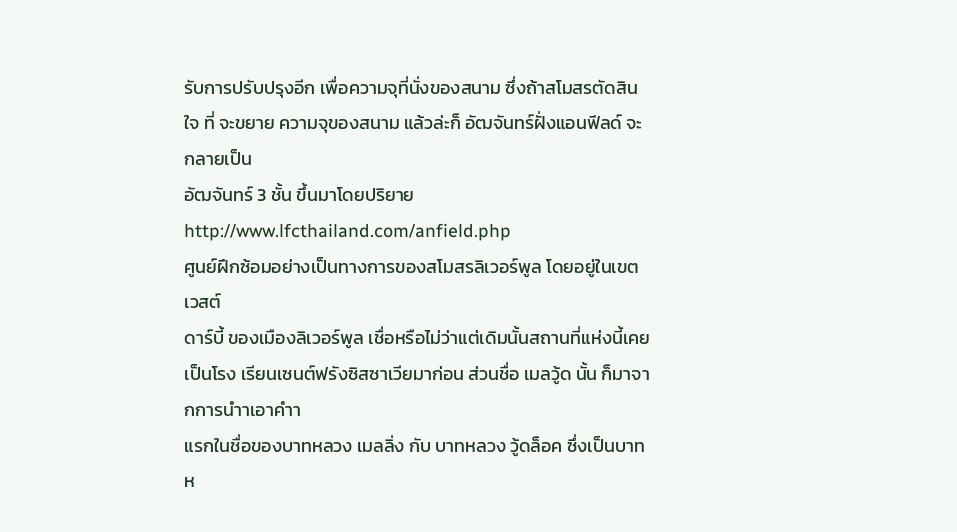รับการปรับปรุงอีก เพื่อความจุที่นั่งของสนาม ซึ่งถ้าสโมสรตัดสินใจ ที่ จะขยาย ความจุของสนาม แล้วล่ะก็ อัฒจันทร์ฝั่งแอนฟีลด์ จะกลายเป็น
อัฒจันทร์ 3 ชั้น ขึ้นมาโดยปริยาย
http://www.lfcthailand.com/anfield.php
ศูนย์ฝึกซ้อมอย่างเป็นทางการของสโมสรลิเวอร์พูล โดยอยู่ในเขตเวสต์
ดาร์บี้ ของเมืองลิเวอร์พูล เชื่อหรือไม่ว่าแต่เดิมนั้นสถานที่แห่งนี้เคยเป็นโรง เรียนเซนต์ฟรังซิสซาเวียมาก่อน ส่วนชื่อ เมลวู้ด นั้น ก็มาจากการนำาเอาคำา
แรกในชื่อของบาทหลวง เมลลิ่ง กับ บาทหลวง วู้ดล็อค ซึ่งเป็นบาทห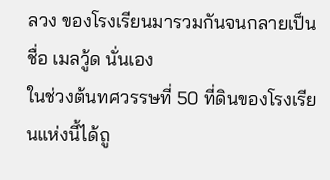ลวง ของโรงเรียนมารวมกันจนกลายเป็นชื่อ เมลวู้ด นั่นเอง
ในช่วงต้นทศวรรษที่ 50 ที่ดินของโรงเรียนแห่งนี้ได้ถู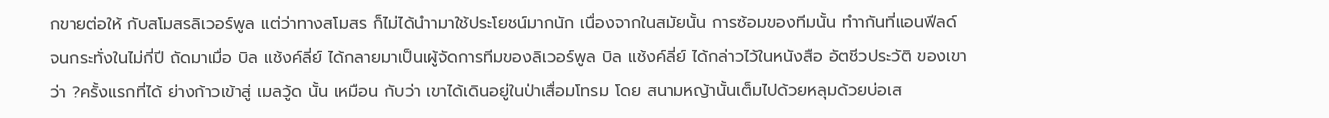กขายต่อให้ กับสโมสรลิเวอร์พูล แต่ว่าทางสโมสร ก็ไม่ได้นำามาใช้ประโยชน์มากนัก เนื่องจากในสมัยนั้น การซ้อมของทีมนั้น ทำากันที่แอนฟีลด์ จนกระทั่งในไม่กี่ปี ถัดมาเมื่อ บิล แช้งค์ลี่ย์ ได้กลายมาเป็นเผู้จัดการทีมของลิเวอร์พูล บิล แช้งค์ลี่ย์ ได้กล่าวไว้ในหนังสือ อัตชีวประวัติ ของเขาว่า ?ครั้งแรกที่ได้ ย่างก้าวเข้าสู่ เมลวู้ด นั้น เหมือน กับว่า เขาได้เดินอยู่ในป่าเสื่อมโทรม โดย สนามหญ้านั้นเต็มไปด้วยหลุมด้วยบ่อเส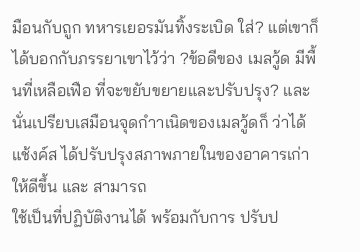มือนกับถูก ทหารเยอรมันทิ้งระเบิด ใส่? แต่เขาก็ได้บอกกับภรรยาเขาไว้ว่า ?ข้อดีของ เมลวู้ด มีพื้นที่เหลือเฟือ ที่จะขยับขยายและปรับปรุง? และ นั่นเปรียบเสมือนจุดกำาเนิดของเมลวู้ดก็ ว่าได้
แช้งค์ส ได้ปรับปรุงสภาพภายในของอาคารเก่าให้ดีขึ้น และ สามารถ
ใช้เป็นที่ปฏิบัติงานได้ พร้อมกับการ ปรับป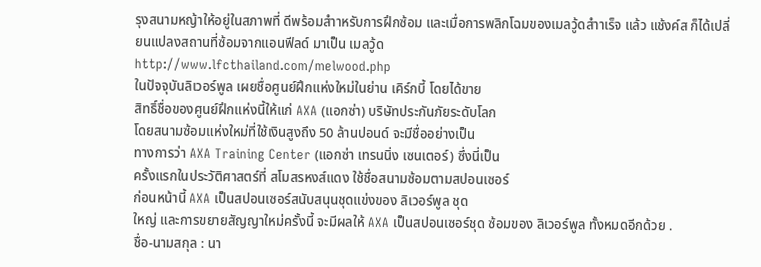รุงสนามหญ้าให้อยู่ในสภาพที่ ดีพร้อมสำาหรับการฝึกซ้อม และเมื่อการพลิกโฉมของเมลวู้ดสำาเร็จ แล้ว แช้งค์ส ก็ได้เปลี่ยนแปลงสถานที่ซ้อมจากแอนฟีลด์ มาเป็น เมลวู้ด
http://www.lfcthailand.com/melwood.php
ในปัจจุบันลิเวอร์พูล เผยชื่อศูนย์ฝึกแห่งใหม่ในย่าน เคิร์กบี้ โดยได้ขาย
สิทธิ์ชื่อของศูนย์ฝึกแห่งนี้ให้แก่ AXA (แอกซ่า) บริษัทประกันภัยระดับโลก
โดยสนามซ้อมแห่งใหม่ที่ใช้เงินสูงถึง 50 ล้านปอนด์ จะมีชื่ออย่างเป็น
ทางการว่า AXA Training Center (แอกซ่า เทรนนิ่ง เซนเตอร์) ซึ่งนี่เป็น
ครั้งแรกในประวัติศาสตร์ที่ สโมสรหงส์แดง ใช้ชื่อสนามซ้อมตามสปอนเซอร์
ก่อนหน้านี้ AXA เป็นสปอนเซอร์สนับสนุนชุดแข่งของ ลิเวอร์พูล ชุด
ใหญ่ และการขยายสัญญาใหม่ครั้งนี้ จะมีผลให้ AXA เป็นสปอนเซอร์ชุด ซ้อมของ ลิเวอร์พูล ทั้งหมดอีกด้วย .
ชื่อ-นามสกุล : นา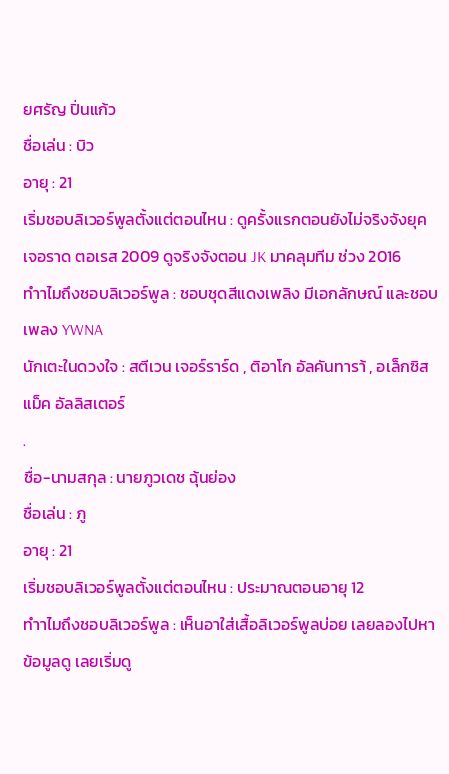ยศรัญ ปิ่นแก้ว
ชื่อเล่น : บิว
อายุ : 21
เริ่มชอบลิเวอร์พูลตั้งแต่ตอนไหน : ดูครั้งแรกตอนยังไม่จริงจังยุค
เจอราด ตอเรส 2009 ดูจริงจังตอน JK มาคลุมทีม ช่วง 2016
ทำาไมถึงชอบลิเวอร์พูล : ชอบชุดสีแดงเพลิง มีเอกลักษณ์ และชอบ
เพลง YWNA
นักเตะในดวงใจ : สตีเวน เจอร์ราร์ด , ติอาโก อัลคันทารา้ , อเล็กซิส แม็ค อัลลิสเตอร์
.
ชื่อ-นามสกุล : นายภูวเดช ฉุ้นย่อง
ชื่อเล่น : ภู
อายุ : 21
เริ่มชอบลิเวอร์พูลตั้งแต่ตอนไหน : ประมาณตอนอายุ 12
ทำาไมถึงชอบลิเวอร์พูล : เห็นอาใส่เสื้อลิเวอร์พูลบ่อย เลยลองไปหา
ข้อมูลดู เลยเริ่มดู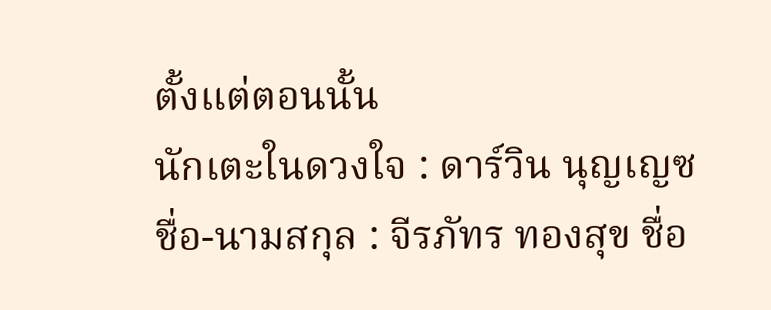ตั้งแต่ตอนนั้น
นักเตะในดวงใจ : ดาร์วิน นุญเญซ
ชื่อ-นามสกุล : จีรภัทร ทองสุข ชื่อ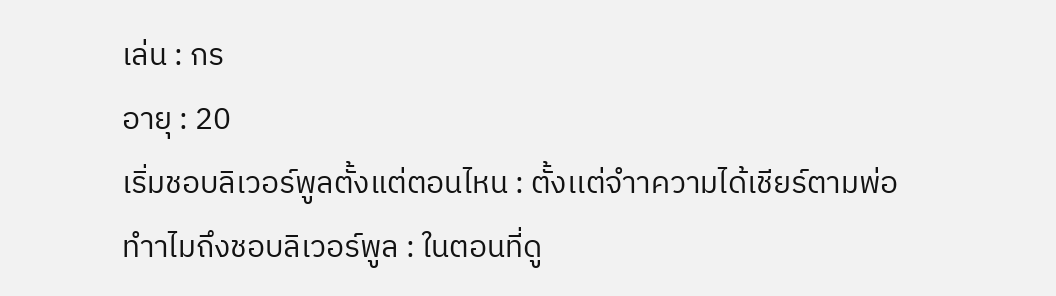เล่น : กร
อายุ : 20
เริ่มชอบลิเวอร์พูลตั้งแต่ตอนไหน : ตั้งเเต่จำาความได้เชียร์ตามพ่อ
ทำาไมถึงชอบลิเวอร์พูล : ในตอนที่ดู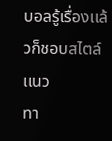บอลรู้เรื่องเเล้วก็ชอบสไตล์เเนว
ทา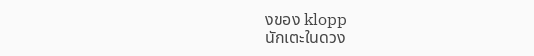งของ klopp
นักเตะในดวง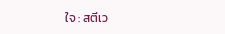ใจ : สตีเว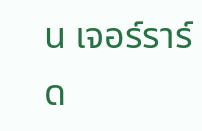น เจอร์ราร์ด